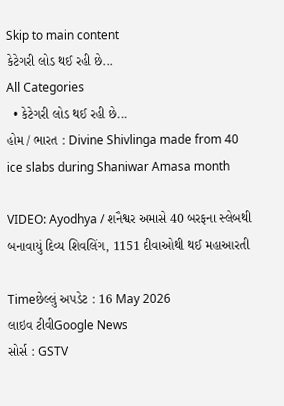Skip to main content
કેટેગરી લોડ થઈ રહી છે...
All Categories
  • કેટેગરી લોડ થઈ રહી છે...
હોમ / ભારત : Divine Shivlinga made from 40 ice slabs during Shaniwar Amasa month

VIDEO: Ayodhya / શનૈશ્વર અમાસે 40 બરફના સ્લેબથી બનાવાયું દિવ્ય શિવલિંગ, 1151 દીવાઓથી થઈ મહાઆરતી

Timeછેલ્લું અપડેટ : 16 May 2026
લાઇવ ટીવીGoogle News
સોર્સ : GSTV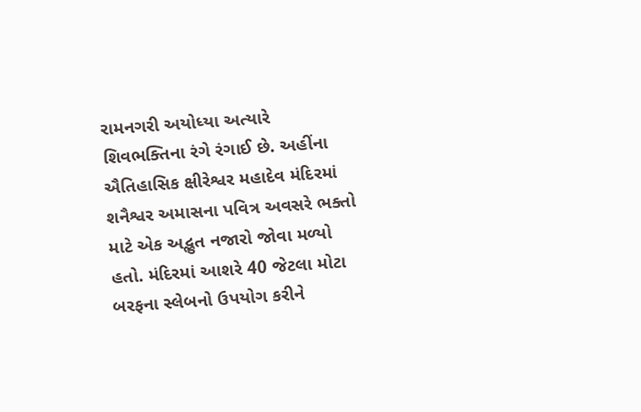રામનગરી અયોધ્યા અત્યારે શિવભક્તિના રંગે રંગાઈ છે. અહીંના ઐતિહાસિક ક્ષીરેશ્વર મહાદેવ મંદિરમાં શનૈશ્વર અમાસના પવિત્ર અવસરે ભક્તો માટે એક અદ્ભુત નજારો જોવા મળ્યો હતો. મંદિરમાં આશરે 40 જેટલા મોટા બરફના સ્લેબનો ઉપયોગ કરીને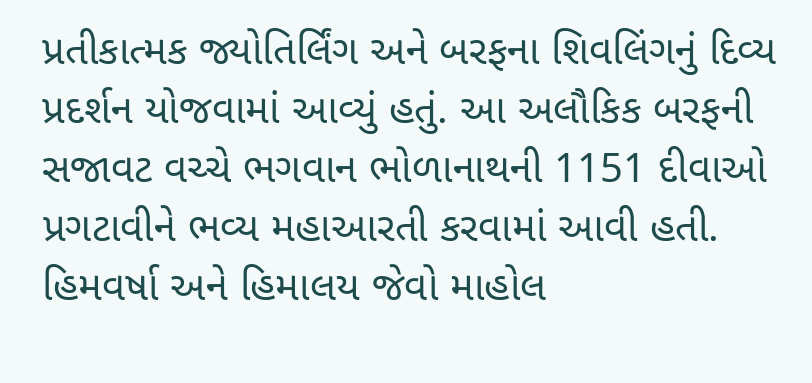પ્રતીકાત્મક જ્યોતિર્લિંગ અને બરફના શિવલિંગનું દિવ્ય પ્રદર્શન યોજવામાં આવ્યું હતું. આ અલૌકિક બરફની સજાવટ વચ્ચે ભગવાન ભોળાનાથની 1151 દીવાઓ પ્રગટાવીને ભવ્ય મહાઆરતી કરવામાં આવી હતી. હિમવર્ષા અને હિમાલય જેવો માહોલ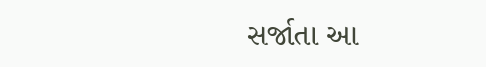સર્જાતા આ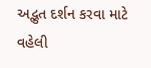અદ્ભુત દર્શન કરવા માટે વહેલી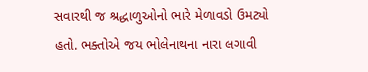સવારથી જ શ્રદ્ધાળુઓનો ભારે મેળાવડો ઉમટ્યો હતો. ભક્તોએ જય ભોલેનાથના નારા લગાવી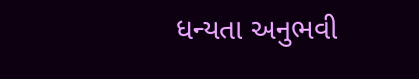ધન્યતા અનુભવી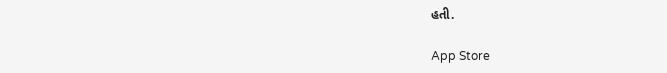હતી.

App Store